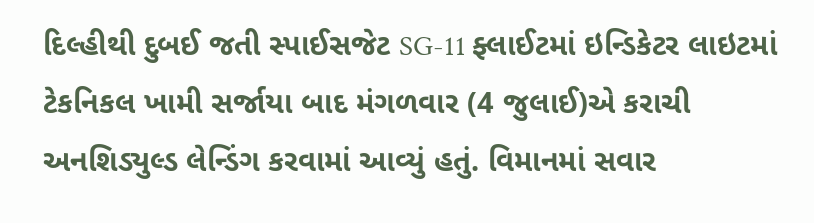દિલ્હીથી દુબઈ જતી સ્પાઈસજેટ SG-11 ફ્લાઈટમાં ઇન્ડિકેટર લાઇટમાં ટેકનિકલ ખામી સર્જાયા બાદ મંગળવાર (4 જુલાઈ)એ કરાચી અનશિડ્યુલ્ડ લેન્ડિંગ કરવામાં આવ્યું હતું. વિમાનમાં સવાર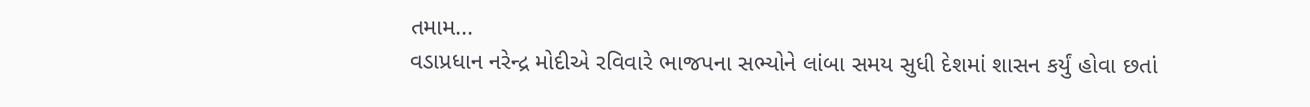તમામ...
વડાપ્રધાન નરેન્દ્ર મોદીએ રવિવારે ભાજપના સભ્યોને લાંબા સમય સુધી દેશમાં શાસન કર્યું હોવા છતાં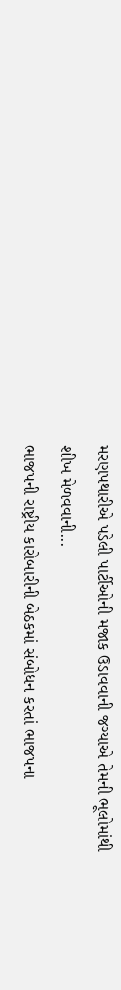મરણપથારીએ પડેલી પાર્ટીઓની મજાક ઉડાવવાની જગ્યાએ તેમની ભૂલોમાંથી શીખ મેળવવાની...
ભાજપની રાષ્ટ્રીય કારોબારીની બેઠકમાં સંબોધન કરતાં ભાજપના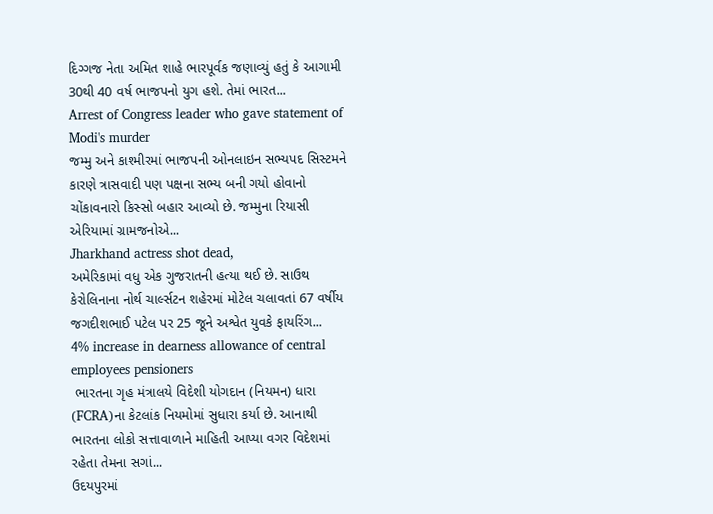દિગ્ગજ નેતા અમિત શાહે ભારપૂર્વક જણાવ્યું હતું કે આગામી 30થી 40 વર્ષ ભાજપનો યુગ હશે. તેમાં ભારત...
Arrest of Congress leader who gave statement of Modi's murder
જમ્મુ અને કાશ્મીરમાં ભાજપની ઓનલાઇન સભ્યપદ સિસ્ટમને કારણે ત્રાસવાદી પણ પક્ષના સભ્ય બની ગયો હોવાનો ચોંકાવનારો કિસ્સો બહાર આવ્યો છે. જમ્મુના રિયાસી એરિયામાં ગ્રામજનોએ...
Jharkhand actress shot dead,
અમેરિકામાં વધુ એક ગુજરાતની હત્યા થઈ છે. સાઉથ કેરોલિનાના નોર્થ ચાર્લ્સટન શહેરમાં મોટેલ ચલાવતાં 67 વર્ષીય જગદીશભાઈ પટેલ પર 25 જૂને અશ્વેત યુવકે ફાયરિંગ...
4% increase in dearness allowance of central employees pensioners
 ભારતના ગૃહ મંત્રાલયે વિદેશી યોગદાન (નિયમન) ધારા (FCRA)ના કેટલાંક નિયમોમાં સુધારા કર્યા છે. આનાથી ભારતના લોકો સત્તાવાળાને માહિતી આપ્યા વગર વિદેશમાં રહેતા તેમના સગાં...
ઉદયપુરમાં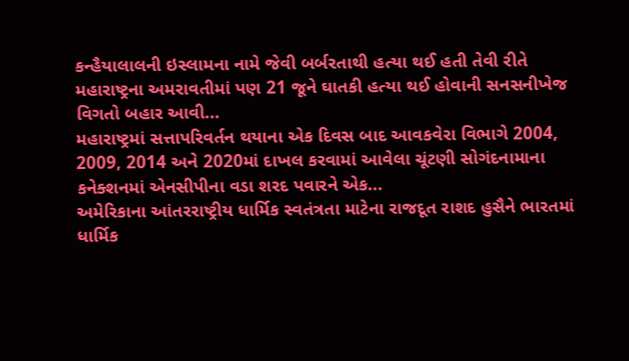કન્હૈયાલાલની ઇસ્લામના નામે જેવી બર્બરતાથી હત્યા થઈ હતી તેવી રીતે મહારાષ્ટ્રના અમરાવતીમાં પણ 21 જૂને ઘાતકી હત્યા થઈ હોવાની સનસનીખેજ વિગતો બહાર આવી...
મહારાષ્ટ્રમાં સત્તાપરિવર્તન થયાના એક દિવસ બાદ આવકવેરા વિભાગે 2004, 2009, 2014 અને 2020માં દાખલ કરવામાં આવેલા ચૂંટણી સોગંદનામાના કનેક્શનમાં એનસીપીના વડા શરદ પવારને એક...
અમેરિકાના આંતરરાષ્ટ્રીય ધાર્મિક સ્વતંત્રતા માટેના રાજદૂત રાશદ હુસૈને ભારતમાં ધાર્મિક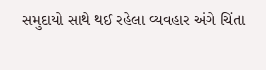સમુદાયો સાથે થઈ રહેલા વ્યવહાર અંગે ચિંતા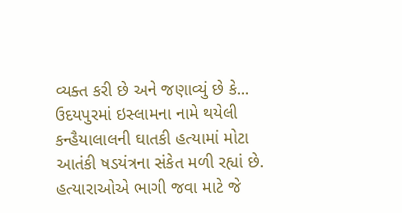વ્યક્ત કરી છે અને જણાવ્યું છે કે...
ઉદયપુરમાં ઇસ્લામના નામે થયેલી કન્હૈયાલાલની ઘાતકી હત્યામાં મોટા આતંકી ષડયંત્રના સંકેત મળી રહ્યાં છે. હત્યારાઓએ ભાગી જવા માટે જે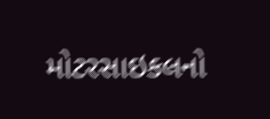મોટરસાઇકલનો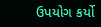ઉપયોગ કર્યો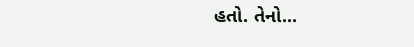હતો. તેનો...